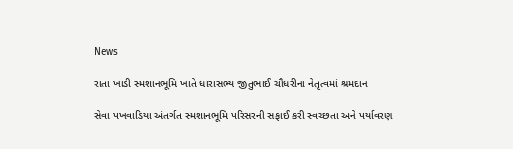News

રાતા ખાડી સ્મશાનભૂમિ ખાતે ધારાસભ્ય જીતુભાઈ ચૌધરીના નેતૃત્વમાં શ્રમદાન

સેવા પખવાડિયા અંતર્ગત સ્મશાનભૂમિ પરિસરની સફાઈ કરી સ્વચ્છતા અને પર્યાવરણ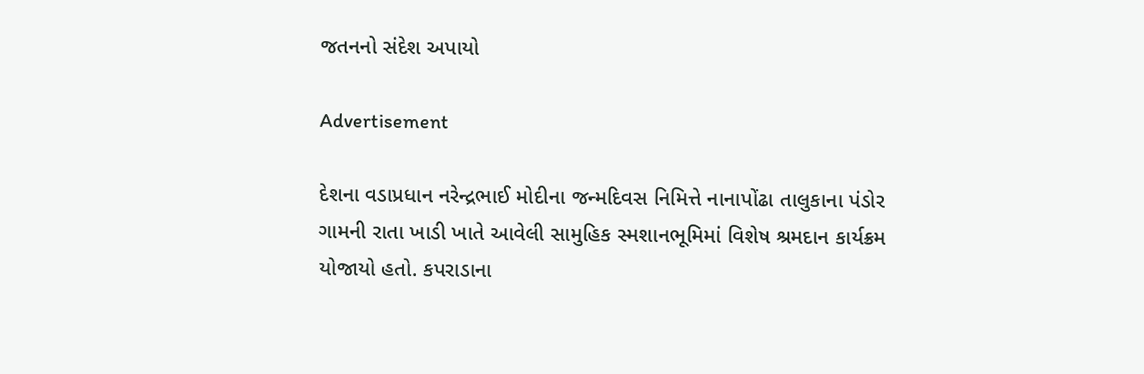જતનનો સંદેશ અપાયો

Advertisement

દેશના વડાપ્રધાન નરેન્દ્રભાઈ મોદીના જન્મદિવસ નિમિત્તે નાનાપોંઢા તાલુકાના પંડોર ગામની રાતા ખાડી ખાતે આવેલી સામુહિક સ્મશાનભૂમિમાં વિશેષ શ્રમદાન કાર્યક્રમ યોજાયો હતો. કપરાડાના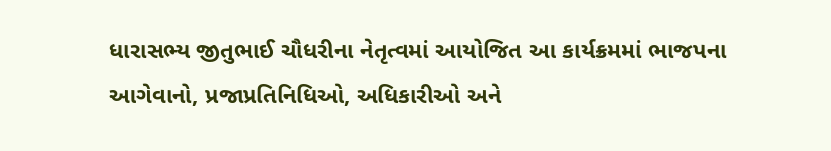ધારાસભ્ય જીતુભાઈ ચૌધરીના નેતૃત્વમાં આયોજિત આ કાર્યક્રમમાં ભાજપના આગેવાનો, પ્રજાપ્રતિનિધિઓ, અધિકારીઓ અને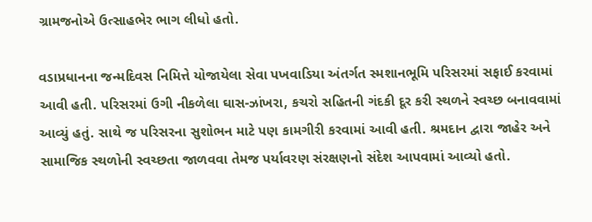ગ્રામજનોએ ઉત્સાહભેર ભાગ લીધો હતો.

વડાપ્રધાનના જન્મદિવસ નિમિત્તે યોજાયેલા સેવા પખવાડિયા અંતર્ગત સ્મશાનભૂમિ પરિસરમાં સફાઈ કરવામાં આવી હતી. પરિસરમાં ઉગી નીકળેલા ઘાસ-ઝાંખરા, કચરો સહિતની ગંદકી દૂર કરી સ્થળને સ્વચ્છ બનાવવામાં આવ્યું હતું. સાથે જ પરિસરના સુશોભન માટે પણ કામગીરી કરવામાં આવી હતી. શ્રમદાન દ્વારા જાહેર અને સામાજિક સ્થળોની સ્વચ્છતા જાળવવા તેમજ પર્યાવરણ સંરક્ષણનો સંદેશ આપવામાં આવ્યો હતો.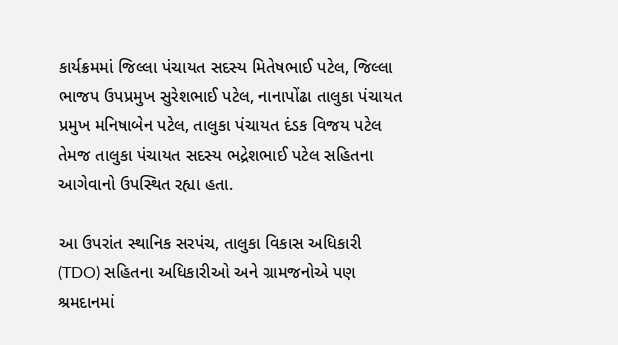કાર્યક્રમમાં જિલ્લા પંચાયત સદસ્ય મિતેષભાઈ પટેલ, જિલ્લા ભાજપ ઉપપ્રમુખ સુરેશભાઈ પટેલ, નાનાપોંઢા તાલુકા પંચાયત પ્રમુખ મનિષાબેન પટેલ, તાલુકા પંચાયત દંડક વિજય પટેલ તેમજ તાલુકા પંચાયત સદસ્ય ભદ્રેશભાઈ પટેલ સહિતના આગેવાનો ઉપસ્થિત રહ્યા હતા.

આ ઉપરાંત સ્થાનિક સરપંચ, તાલુકા વિકાસ અધિકારી (TDO) સહિતના અધિકારીઓ અને ગ્રામજનોએ પણ શ્રમદાનમાં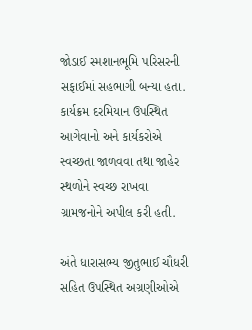જોડાઈ સ્મશાનભૂમિ પરિસરની સફાઈમાં સહભાગી બન્યા હતા. કાર્યક્રમ દરમિયાન ઉપસ્થિત આગેવાનો અને કાર્યકરોએ સ્વચ્છતા જાળવવા તથા જાહેર સ્થળોને સ્વચ્છ રાખવા ગ્રામજનોને અપીલ કરી હતી.

અંતે ધારાસભ્ય જીતુભાઈ ચૌધરી સહિત ઉપસ્થિત અગ્રણીઓએ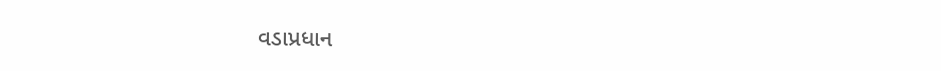વડાપ્રધાન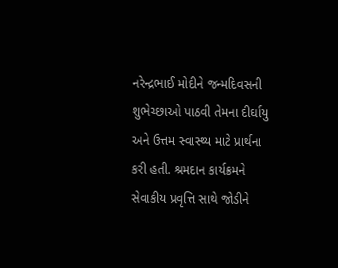નરેન્દ્રભાઈ મોદીને જન્મદિવસની શુભેચ્છાઓ પાઠવી તેમના દીર્ઘાયુ અને ઉત્તમ સ્વાસ્થ્ય માટે પ્રાર્થના કરી હતી. શ્રમદાન કાર્યક્રમને સેવાકીય પ્રવૃત્તિ સાથે જોડીને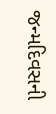જન્મદિવસની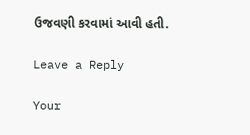ઉજવણી કરવામાં આવી હતી.

Leave a Reply

Your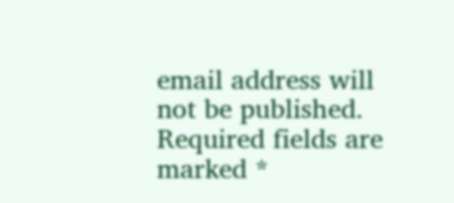email address will not be published. Required fields are marked *